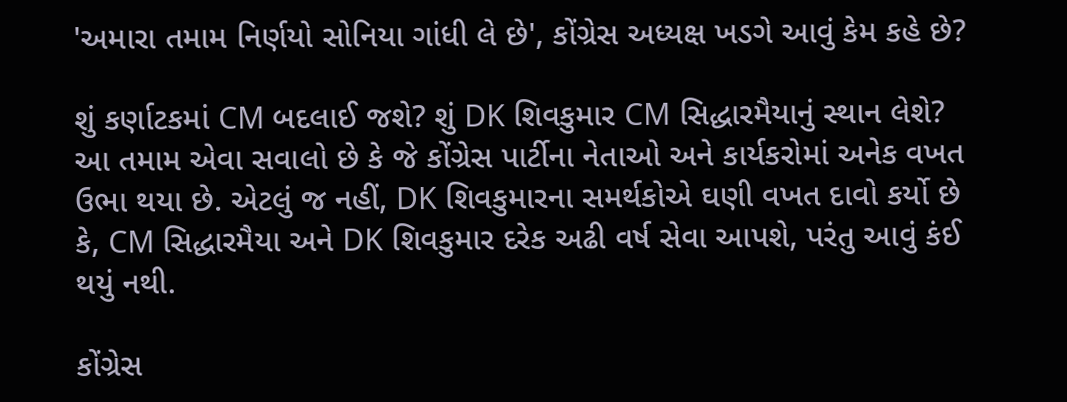'અમારા તમામ નિર્ણયો સોનિયા ગાંધી લે છે', કોંગ્રેસ અધ્યક્ષ ખડગે આવું કેમ કહે છે?

શું કર્ણાટકમાં CM બદલાઈ જશે? શું DK શિવકુમાર CM સિદ્ધારમૈયાનું સ્થાન લેશે? આ તમામ એવા સવાલો છે કે જે કોંગ્રેસ પાર્ટીના નેતાઓ અને કાર્યકરોમાં અનેક વખત ઉભા થયા છે. એટલું જ નહીં, DK શિવકુમારના સમર્થકોએ ઘણી વખત દાવો કર્યો છે કે, CM સિદ્ધારમૈયા અને DK શિવકુમાર દરેક અઢી વર્ષ સેવા આપશે, પરંતુ આવું કંઈ થયું નથી.

કોંગ્રેસ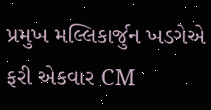પ્રમુખ મલ્લિકાર્જુન ખડગેએ ફરી એકવાર CM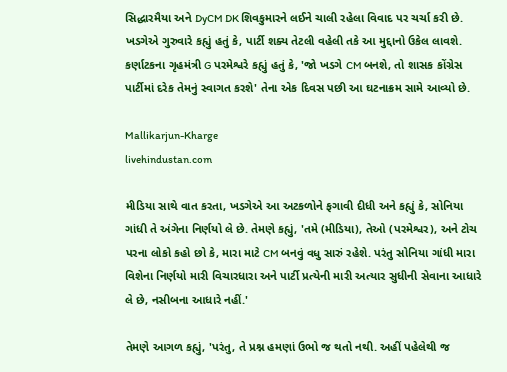સિદ્ધારમૈયા અને DyCM DK શિવકુમારને લઈને ચાલી રહેલા વિવાદ પર ચર્ચા કરી છે. ખડગેએ ગુરુવારે કહ્યું હતું કે, પાર્ટી શક્ય તેટલી વહેલી તકે આ મુદ્દાનો ઉકેલ લાવશે. કર્ણાટકના ગૃહમંત્રી G પરમેશ્વરે કહ્યું હતું કે, 'જો ખડગે CM બનશે, તો શાસક કોંગ્રેસ પાર્ટીમાં દરેક તેમનું સ્વાગત કરશે' તેના એક દિવસ પછી આ ઘટનાક્રમ સામે આવ્યો છે.

Mallikarjun-Kharge
livehindustan.com

મીડિયા સાથે વાત કરતા, ખડગેએ આ અટકળોને ફગાવી દીધી અને કહ્યું કે, સોનિયા ગાંધી તે અંગેના નિર્ણયો લે છે. તેમણે કહ્યું, 'તમે (મીડિયા), તેઓ (પરમેશ્વર), અને ટોચ પરના લોકો કહો છો કે, મારા માટે CM બનવું વધુ સારું રહેશે. પરંતુ સોનિયા ગાંધી મારા વિશેના નિર્ણયો મારી વિચારધારા અને પાર્ટી પ્રત્યેની મારી અત્યાર સુધીની સેવાના આધારે લે છે, નસીબના આધારે નહીં.'

તેમણે આગળ કહ્યું, 'પરંતુ, તે પ્રશ્ન હમણાં ઉભો જ થતો નથી. અહીં પહેલેથી જ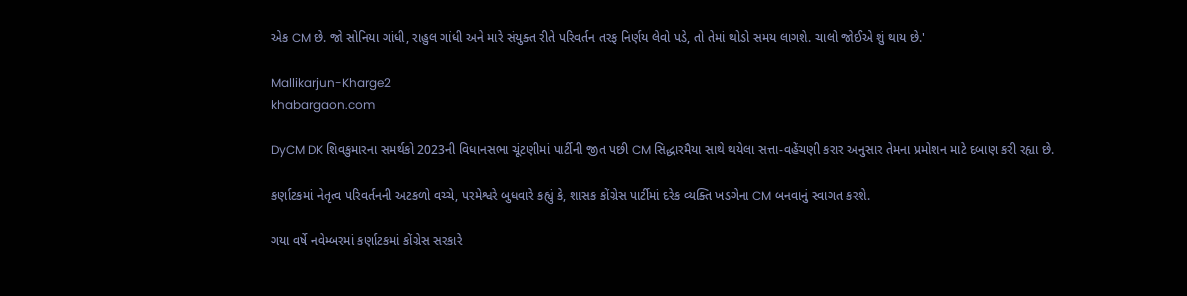એક CM છે. જો સોનિયા ગાંધી, રાહુલ ગાંધી અને મારે સંયુક્ત રીતે પરિવર્તન તરફ નિર્ણય લેવો પડે, તો તેમાં થોડો સમય લાગશે. ચાલો જોઈએ શું થાય છે.'

Mallikarjun-Kharge2
khabargaon.com

DyCM DK શિવકુમારના સમર્થકો 2023ની વિધાનસભા ચૂંટણીમાં પાર્ટીની જીત પછી CM સિદ્ધારમૈયા સાથે થયેલા સત્તા-વહેંચણી કરાર અનુસાર તેમના પ્રમોશન માટે દબાણ કરી રહ્યા છે.

કર્ણાટકમાં નેતૃત્વ પરિવર્તનની અટકળો વચ્ચે, પરમેશ્વરે બુધવારે કહ્યું કે, શાસક કોંગ્રેસ પાર્ટીમાં દરેક વ્યક્તિ ખડગેના CM બનવાનું સ્વાગત કરશે.

ગયા વર્ષે નવેમ્બરમાં કર્ણાટકમાં કોંગ્રેસ સરકારે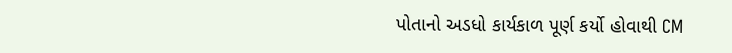પોતાનો અડધો કાર્યકાળ પૂર્ણ કર્યો હોવાથી CM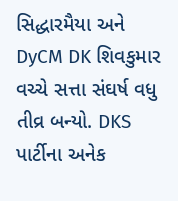સિદ્ધારમૈયા અને DyCM DK શિવકુમાર વચ્ચે સત્તા સંઘર્ષ વધુ તીવ્ર બન્યો. DKS પાર્ટીના અનેક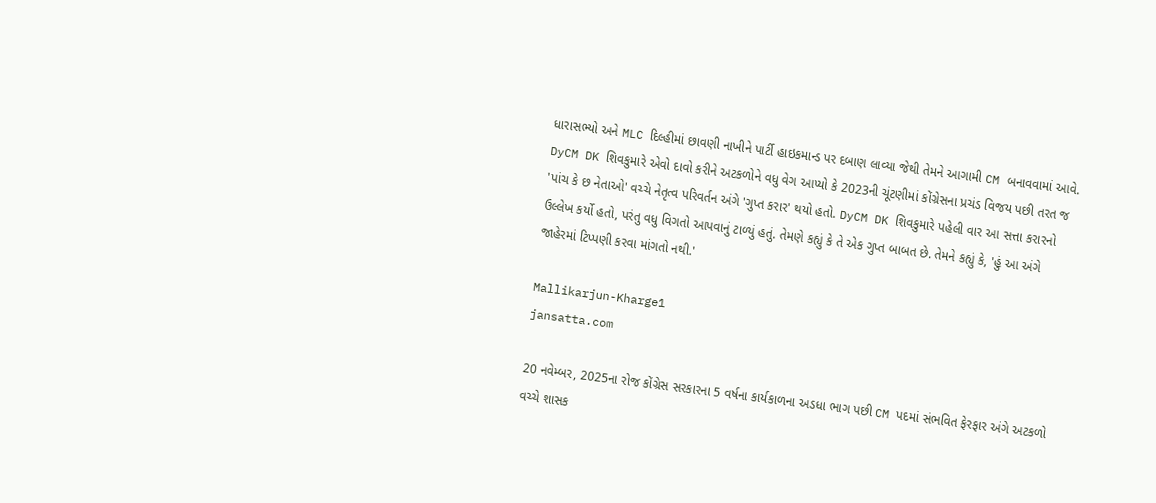ધારાસભ્યો અને MLC દિલ્હીમાં છાવણી નાખીને પાર્ટી હાઇકમાન્ડ પર દબાણ લાવ્યા જેથી તેમને આગામી CM બનાવવામાં આવે. DyCM DK શિવકુમારે એવો દાવો કરીને અટકળોને વધુ વેગ આપ્યો કે 2023ની ચૂંટણીમાં કોંગ્રેસના પ્રચંડ વિજય પછી તરત જ 'પાંચ કે છ નેતાઓ' વચ્ચે નેતૃત્વ પરિવર્તન અંગે 'ગુપ્ત કરાર' થયો હતો. DyCM DK શિવકુમારે પહેલી વાર આ સત્તા કરારનો ઉલ્લેખ કર્યો હતો, પરંતુ વધુ વિગતો આપવાનું ટાળ્યું હતું. તેમણે કહ્યું કે તે એક ગુપ્ત બાબત છે. તેમને કહ્યું કે, 'હું આ અંગે જાહેરમાં ટિપ્પણી કરવા માંગતો નથી.'

Mallikarjun-Kharge1
jansatta.com

20 નવેમ્બર, 2025ના રોજ કોંગ્રેસ સરકારના 5 વર્ષના કાર્યકાળના અડધા ભાગ પછી CM પદમાં સંભવિત ફેરફાર અંગે અટકળો વચ્ચે શાસક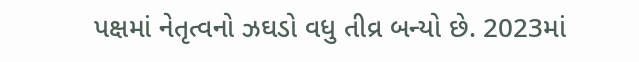પક્ષમાં નેતૃત્વનો ઝઘડો વધુ તીવ્ર બન્યો છે. 2023માં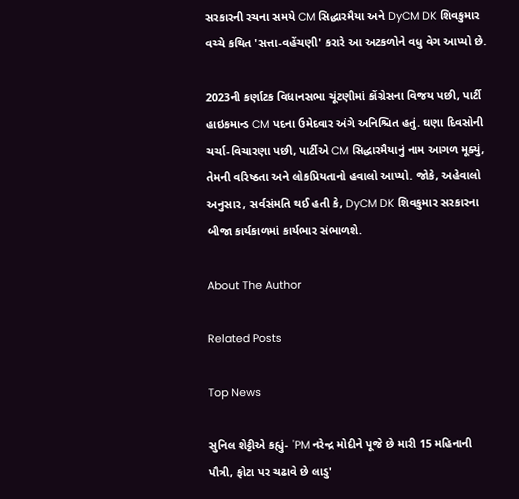સરકારની રચના સમયે CM સિદ્ધારમૈયા અને DyCM DK શિવકુમાર વચ્ચે કથિત 'સત્તા-વહેંચણી' કરારે આ અટકળોને વધુ વેગ આપ્યો છે.

2023ની કર્ણાટક વિધાનસભા ચૂંટણીમાં કોંગ્રેસના વિજય પછી, પાર્ટી હાઇકમાન્ડ CM પદના ઉમેદવાર અંગે અનિશ્ચિત હતું. ઘણા દિવસોની ચર્ચા-વિચારણા પછી, પાર્ટીએ CM સિદ્ધારમૈયાનું નામ આગળ મૂક્યું, તેમની વરિષ્ઠતા અને લોકપ્રિયતાનો હવાલો આપ્યો. જોકે, અહેવાલો અનુસાર, સર્વસંમતિ થઈ હતી કે, DyCM DK શિવકુમાર સરકારના બીજા કાર્યકાળમાં કાર્યભાર સંભાળશે.

About The Author

Related Posts

Top News

સુનિલ શેટ્ટીએ કહ્યું- 'PM નરેન્દ્ર મોદીને પૂજે છે મારી 15 મહિનાની પૌત્રી, ફોટા પર ચઢાવે છે લાડુ'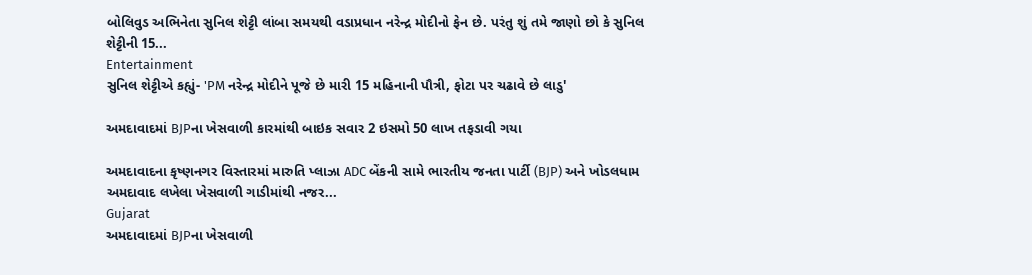બોલિવુડ અભિનેતા સુનિલ શેટ્ટી લાંબા સમયથી વડાપ્રધાન નરેન્દ્ર મોદીનો ફેન છે. પરંતુ શું તમે જાણો છો કે સુનિલ શેટ્ટીની 15...
Entertainment
સુનિલ શેટ્ટીએ કહ્યું- 'PM નરેન્દ્ર મોદીને પૂજે છે મારી 15 મહિનાની પૌત્રી, ફોટા પર ચઢાવે છે લાડુ'

અમદાવાદમાં BJPના ખેસવાળી કારમાંથી બાઇક સવાર 2 ઇસમો 50 લાખ તફડાવી ગયા

અમદાવાદના કૃષ્ણનગર વિસ્તારમાં મારુતિ પ્લાઝા ADC બેંકની સામે ભારતીય જનતા પાર્ટી (BJP) અને ખોડલધામ અમદાવાદ લખેલા ખેસવાળી ગાડીમાંથી નજર...
Gujarat
અમદાવાદમાં BJPના ખેસવાળી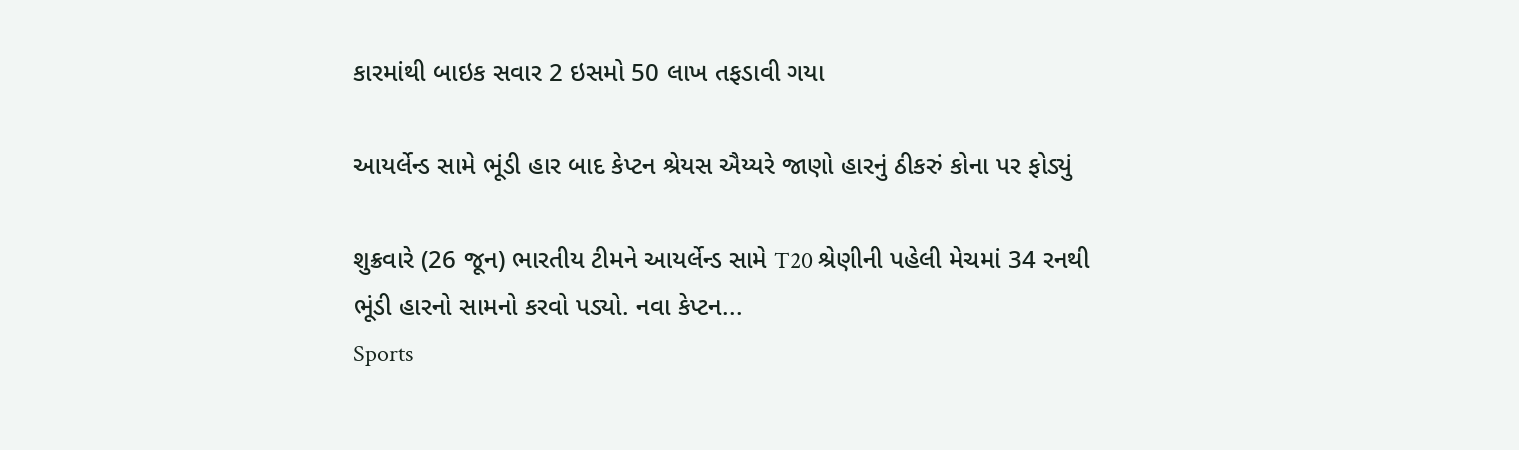કારમાંથી બાઇક સવાર 2 ઇસમો 50 લાખ તફડાવી ગયા

આયર્લેન્ડ સામે ભૂંડી હાર બાદ કેપ્ટન શ્રેયસ ઐય્યરે જાણો હારનું ઠીકરું કોના પર ફોડ્યું

શુક્રવારે (26 જૂન) ભારતીય ટીમને આયર્લેન્ડ સામે T20 શ્રેણીની પહેલી મેચમાં 34 રનથી ભૂંડી હારનો સામનો કરવો પડ્યો. નવા કેપ્ટન...
Sports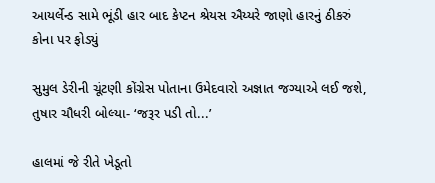આયર્લેન્ડ સામે ભૂંડી હાર બાદ કેપ્ટન શ્રેયસ ઐય્યરે જાણો હારનું ઠીકરું કોના પર ફોડ્યું

સુમુલ ડેરીની ચૂંટણી કોંગ્રેસ પોતાના ઉમેદવારો અજ્ઞાત જગ્યાએ લઈ જશે, તુષાર ચૌધરી બોલ્યા- ‘જરૂર પડી તો...’

હાલમાં જે રીતે ખેડૂતો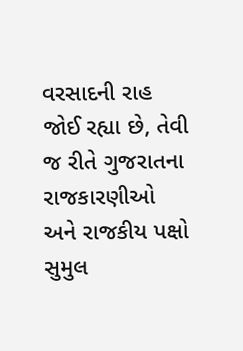વરસાદની રાહ જોઈ રહ્યા છે, તેવી જ રીતે ગુજરાતના રાજકારણીઓ અને રાજકીય પક્ષો સુમુલ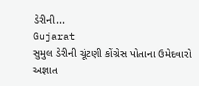ડેરીની...
Gujarat
સુમુલ ડેરીની ચૂંટણી કોંગ્રેસ પોતાના ઉમેદવારો અજ્ઞાત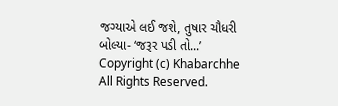જગ્યાએ લઈ જશે, તુષાર ચૌધરી બોલ્યા- ‘જરૂર પડી તો...’
Copyright (c) Khabarchhe All Rights Reserved.